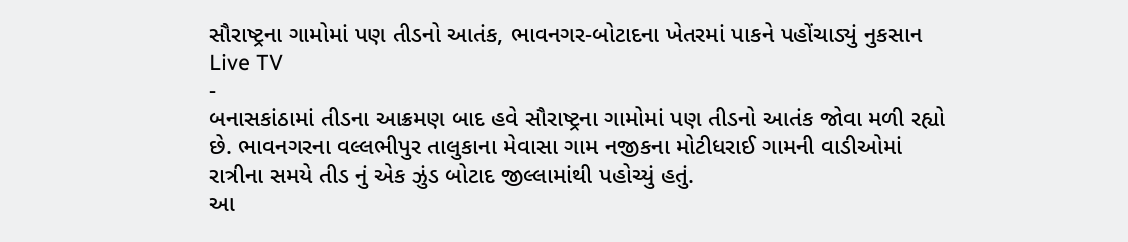સૌરાષ્ટ્રના ગામોમાં પણ તીડનો આતંક, ભાવનગર-બોટાદના ખેતરમાં પાકને પહોંચાડ્યું નુકસાન
Live TV
-
બનાસકાંઠામાં તીડના આક્રમણ બાદ હવે સૌરાષ્ટ્રના ગામોમાં પણ તીડનો આતંક જોવા મળી રહ્યો છે. ભાવનગરના વલ્લભીપુર તાલુકાના મેવાસા ગામ નજીકના મોટીધરાઈ ગામની વાડીઓમાં રાત્રીના સમયે તીડ નું એક ઝુંડ બોટાદ જીલ્લામાંથી પહોચ્યું હતું.
આ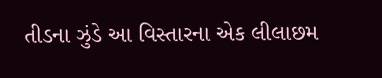તીડના ઝુંડે આ વિસ્તારના એક લીલાછમ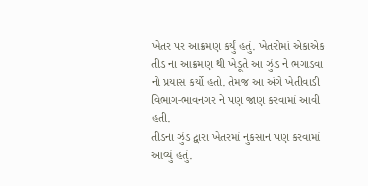ખેતર પર આક્રમણ કર્યું હતું. ખેતરોમાં એકાએક તીડ ના આક્રમણ થી ખેડૂતે આ ઝુંડ ને ભગાડવા નો પ્રયાસ કર્યો હતો. તેમજ આ અંગે ખેતીવાડી વિભાગ-ભાવનગર ને પણ જાણ કરવામાં આવી હતી.
તીડના ઝુંડ દ્વારા ખેતરમાં નુકસાન પણ કરવામાં આવ્યું હતું.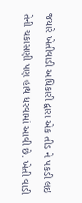જયારે ખેતીવાડી અધિકારી દ્વારા એક તીડ ને પકડી લઇ તેની ચકાસણી પણ હાથ ધરવામાં આવી છે. ખેતી વાડી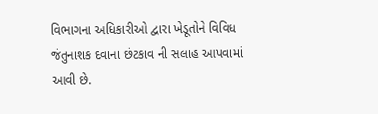વિભાગના અધિકારીઓ દ્વારા ખેડૂતોને વિવિધ જંતુનાશક દવાના છંટકાવ ની સલાહ આપવામાં આવી છે.